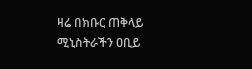ዛሬ በክቡር ጠቅላይ ሚኒስትራችን ዐቢይ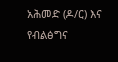አሕመድ (ዶ/ር) እና የብልፅግና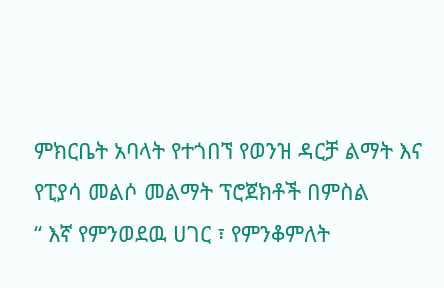ምክርቤት አባላት የተጎበኘ የወንዝ ዳርቻ ልማት እና የፒያሳ መልሶ መልማት ፕሮጀክቶች በምስል
“ እኛ የምንወደዉ ሀገር ፣ የምንቆምለት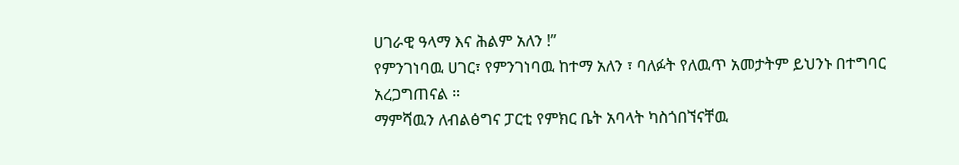ሀገራዊ ዓላማ እና ሕልም አለን !”
የምንገነባዉ ሀገር፣ የምንገነባዉ ከተማ አለን ፣ ባለፉት የለዉጥ አመታትም ይህንኑ በተግባር አረጋግጠናል ።
ማምሻዉን ለብልፅግና ፓርቲ የምክር ቤት አባላት ካስጎበኘናቸዉ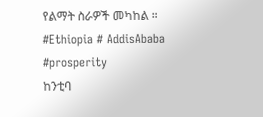የልማት ስራዎች መካከል ።
#Ethiopia # AddisAbaba #prosperity
ከንቲባ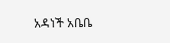አዳነች አቤቤ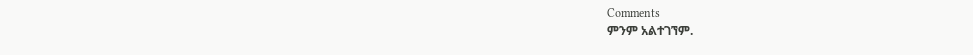Comments
ምንም አልተገኘም.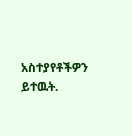አስተያየቶችዎን ይተዉት.